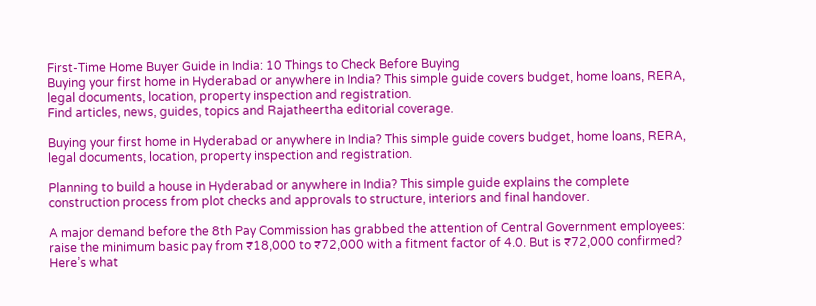First-Time Home Buyer Guide in India: 10 Things to Check Before Buying
Buying your first home in Hyderabad or anywhere in India? This simple guide covers budget, home loans, RERA, legal documents, location, property inspection and registration.
Find articles, news, guides, topics and Rajatheertha editorial coverage.

Buying your first home in Hyderabad or anywhere in India? This simple guide covers budget, home loans, RERA, legal documents, location, property inspection and registration.

Planning to build a house in Hyderabad or anywhere in India? This simple guide explains the complete construction process from plot checks and approvals to structure, interiors and final handover.

A major demand before the 8th Pay Commission has grabbed the attention of Central Government employees: raise the minimum basic pay from ₹18,000 to ₹72,000 with a fitment factor of 4.0. But is ₹72,000 confirmed? Here’s what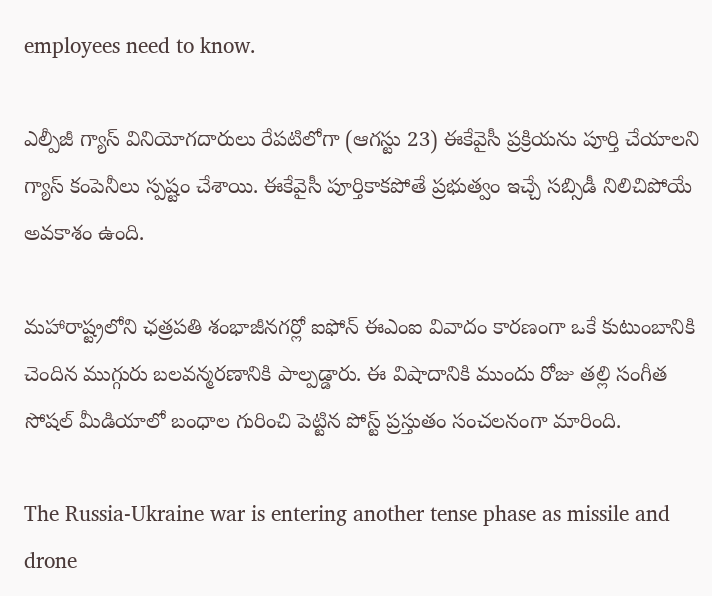employees need to know.

ఎల్పీజీ గ్యాస్ వినియోగదారులు రేపటిలోగా (ఆగస్టు 23) ఈకేవైసీ ప్రక్రియను పూర్తి చేయాలని గ్యాస్ కంపెనీలు స్పష్టం చేశాయి. ఈకేవైసీ పూర్తికాకపోతే ప్రభుత్వం ఇచ్చే సబ్సిడీ నిలిచిపోయే అవకాశం ఉంది.

మహారాష్ట్రలోని ఛత్రపతి శంభాజీనగర్లో ఐఫోన్ ఈఎంఐ వివాదం కారణంగా ఒకే కుటుంబానికి చెందిన ముగ్గురు బలవన్మరణానికి పాల్పడ్డారు. ఈ విషాదానికి ముందు రోజు తల్లి సంగీత సోషల్ మీడియాలో బంధాల గురించి పెట్టిన పోస్ట్ ప్రస్తుతం సంచలనంగా మారింది.

The Russia-Ukraine war is entering another tense phase as missile and drone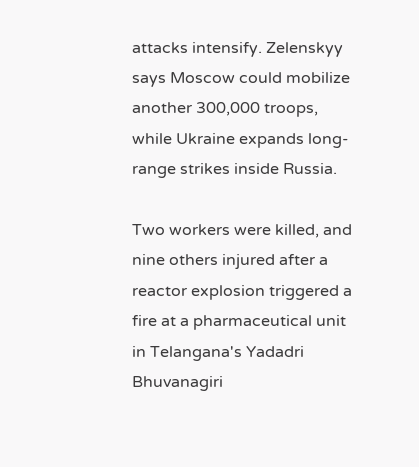attacks intensify. Zelenskyy says Moscow could mobilize another 300,000 troops, while Ukraine expands long-range strikes inside Russia.

Two workers were killed, and nine others injured after a reactor explosion triggered a fire at a pharmaceutical unit in Telangana's Yadadri Bhuvanagiri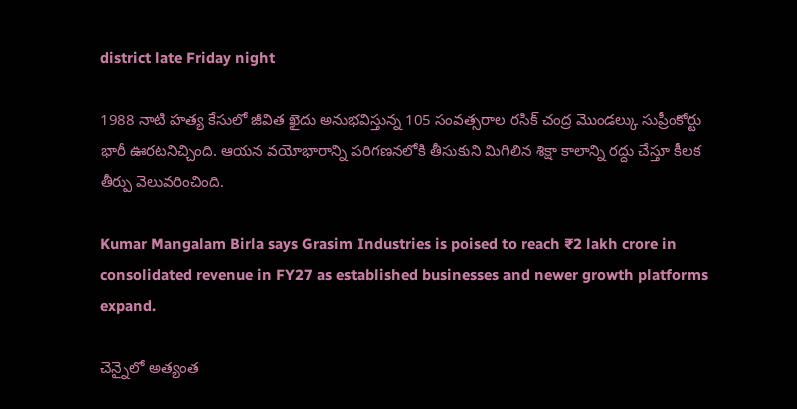district late Friday night

1988 నాటి హత్య కేసులో జీవిత ఖైదు అనుభవిస్తున్న 105 సంవత్సరాల రసిక్ చంద్ర మొండల్కు సుప్రీంకోర్టు భారీ ఊరటనిచ్చింది. ఆయన వయోభారాన్ని పరిగణనలోకి తీసుకుని మిగిలిన శిక్షా కాలాన్ని రద్దు చేస్తూ కీలక తీర్పు వెలువరించింది.

Kumar Mangalam Birla says Grasim Industries is poised to reach ₹2 lakh crore in consolidated revenue in FY27 as established businesses and newer growth platforms expand.

చెన్నైలో అత్యంత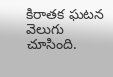కిరాతక ఘటన వెలుగు చూసింది.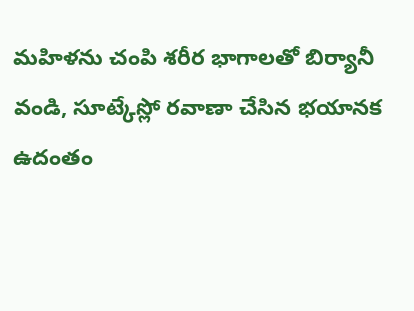మహిళను చంపి శరీర భాగాలతో బిర్యానీ వండి, సూట్కేస్లో రవాణా చేసిన భయానక ఉదంతం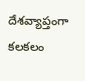దేశవ్యాప్తంగా కలకలం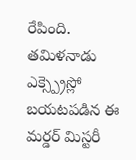రేపింది. తమిళనాడు ఎక్స్ప్రెస్లో బయటపడిన ఈ మర్డర్ మిస్టరీ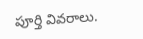పూర్తి వివరాలు.